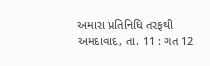અમારા પ્રતિનિધિ તરફથી
અમદાવાદ, તા. 11 : ગત 12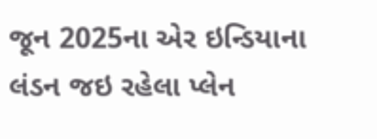જૂન 2025ના એર ઇન્ડિયાના લંડન જઇ રહેલા પ્લેન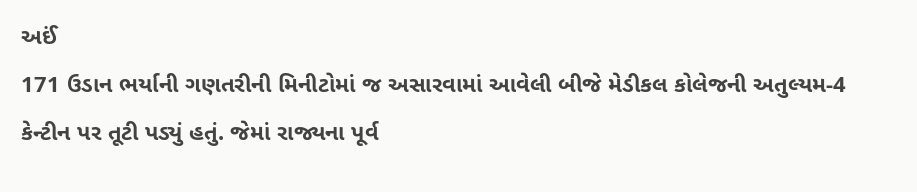અઈં
171 ઉડાન ભર્યાની ગણતરીની મિનીટોમાં જ અસારવામાં આવેલી બીજે મેડીકલ કોલેજની અતુલ્યમ-4
કેન્ટીન પર તૂટી પડ્યું હતું. જેમાં રાજ્યના પૂર્વ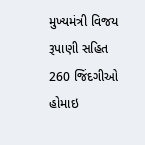મુખ્યમંત્રી વિજય રૂપાણી સહિત
260 જિંદગીઓ હોમાઇ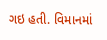ગઇ હતી. વિમાનમાં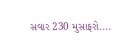સવાર 230 મુસાફરો....